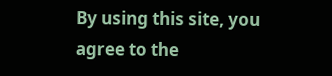By using this site, you agree to the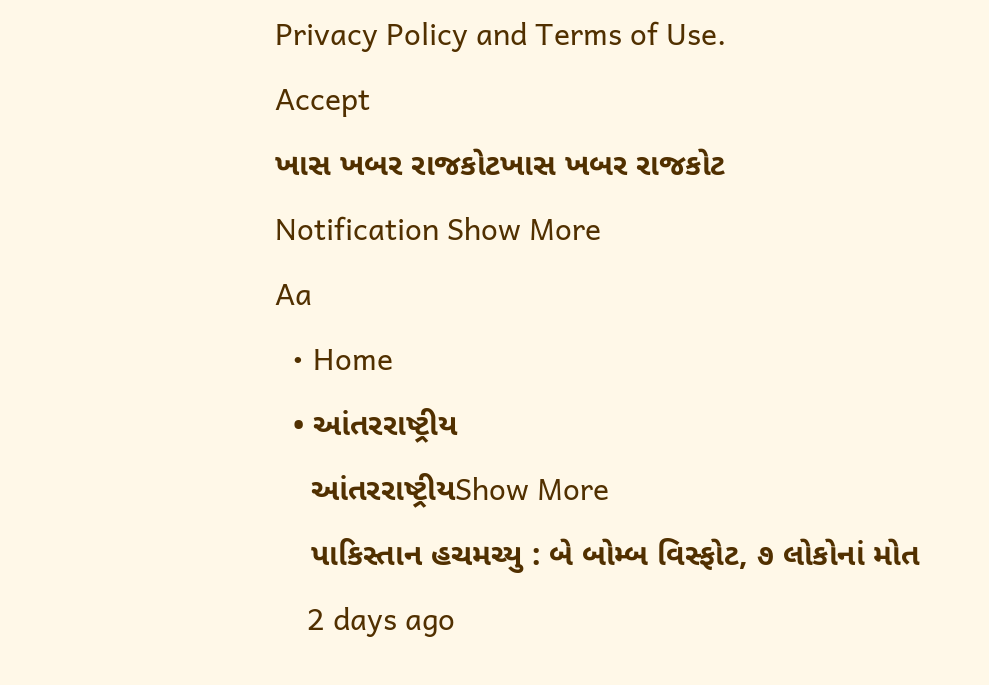Privacy Policy and Terms of Use.
Accept
ખાસ ખબર રાજકોટખાસ ખબર રાજકોટ
Notification Show More
Aa
  • Home
  • આંતરરાષ્ટ્રીય
    આંતરરાષ્ટ્રીયShow More
    પાકિસ્તાન હચમચ્યુ : બે બોમ્બ વિસ્ફોટ, ૭ લોકોનાં મોત
    2 days ago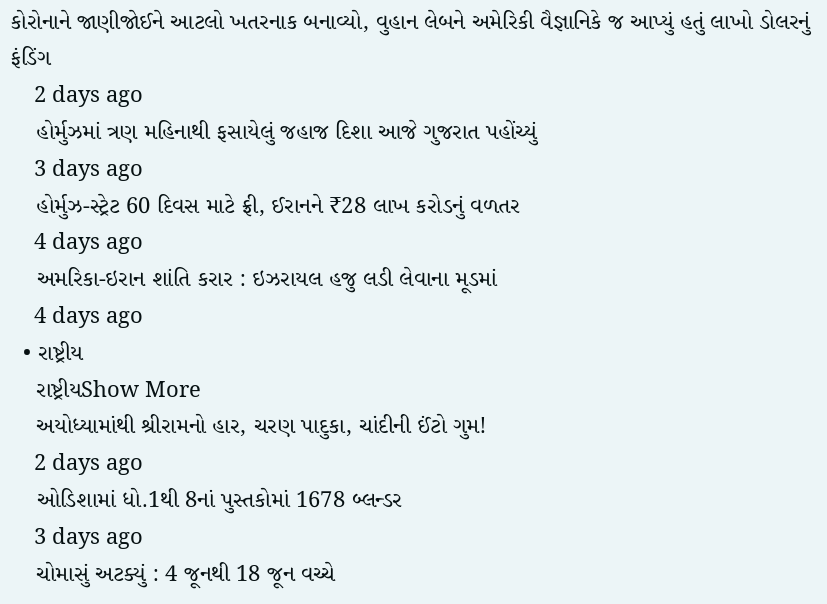કોરોનાને જાણીજોઈને આટલો ખતરનાક બનાવ્યો, વુહાન લેબને અમેરિકી વૈજ્ઞાનિકે જ આપ્યું હતું લાખો ડોલરનું ફંડિંગ
    2 days ago
    હોર્મુઝમાં ત્રણ મહિનાથી ફસાયેલું જહાજ દિશા આજે ગુજરાત પહોંચ્યું
    3 days ago
    હોર્મુઝ-સ્ટ્રેટ 60 દિવસ માટે ફ્રી, ઈરાનને ₹28 લાખ કરોડનું વળતર
    4 days ago
    અમરિકા-ઇરાન શાંતિ કરાર : ઇઝરાયલ હજુ લડી લેવાના મૂડમાં
    4 days ago
  • રાષ્ટ્રીય
    રાષ્ટ્રીયShow More
    અયોધ્યામાંથી શ્રીરામનો હાર, ચરણ પાદુકા, ચાંદીની ઈંટો ગુમ!
    2 days ago
    ઓડિશામાં ધો.1થી 8નાં પુસ્તકોમાં 1678 બ્લન્ડર
    3 days ago
    ચોમાસું અટક્યું : 4 જૂનથી 18 જૂન વચ્ચે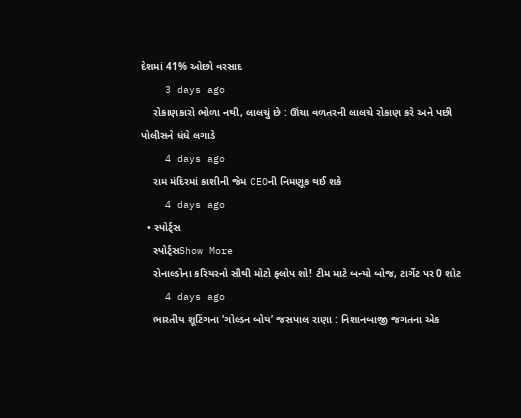દેશમાં 41% ઓછો વરસાદ
    3 days ago
    રોકાણકારો ભોળા નથી, લાલચું છે : ઊંચા વળતરની લાલચે રોકાણ કરે અને પછી પોલીસને ધંધે લગાડે
    4 days ago
    રામ મંદિરમાં કાશીની જેમ CEOની નિમણૂક થઈ શકે
    4 days ago
  • સ્પોર્ટ્સ
    સ્પોર્ટ્સShow More
    રોનાલ્ડોના કરિયરનો સૌથી મોટો ફ્લોપ શો! ટીમ માટે બન્યો બોજ, ટાર્ગેટ પર 0 શોટ
    4 days ago
    ભારતીય શૂટિંગના ‘ગોલ્ડન બોય’ જસપાલ રાણા : નિશાનબાજી જગતના એક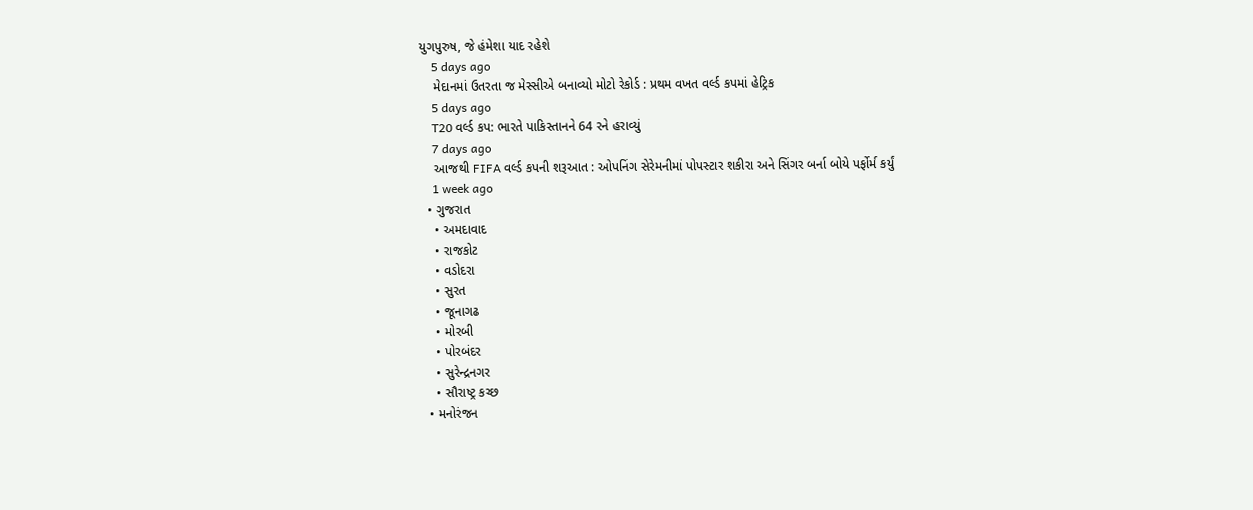યુગપુરુષ, જે હંમેશા યાદ રહેશે
    5 days ago
    મેદાનમાં ઉતરતા જ મેસ્સીએ બનાવ્યો મોટો રેકોર્ડ : પ્રથમ વખત વર્લ્ડ કપમાં હેટ્રિક
    5 days ago
    T20 વર્લ્ડ કપ: ભારતે પાકિસ્તાનને 64 રને હરાવ્યું
    7 days ago
    આજથી FIFA વર્લ્ડ કપની શરૂઆત : ઓપનિંગ સેરેમનીમાં પોપસ્ટાર શકીરા અને સિંગર બર્ના બોયે પર્ફોર્મ કર્યું
    1 week ago
  • ગુજરાત
    • અમદાવાદ
    • રાજકોટ
    • વડોદરા
    • સુરત
    • જૂનાગઢ
    • મોરબી
    • પોરબંદર
    • સુરેન્દ્રનગર
    • સૌરાષ્ટ્ર કચ્છ
  • મનોરંજન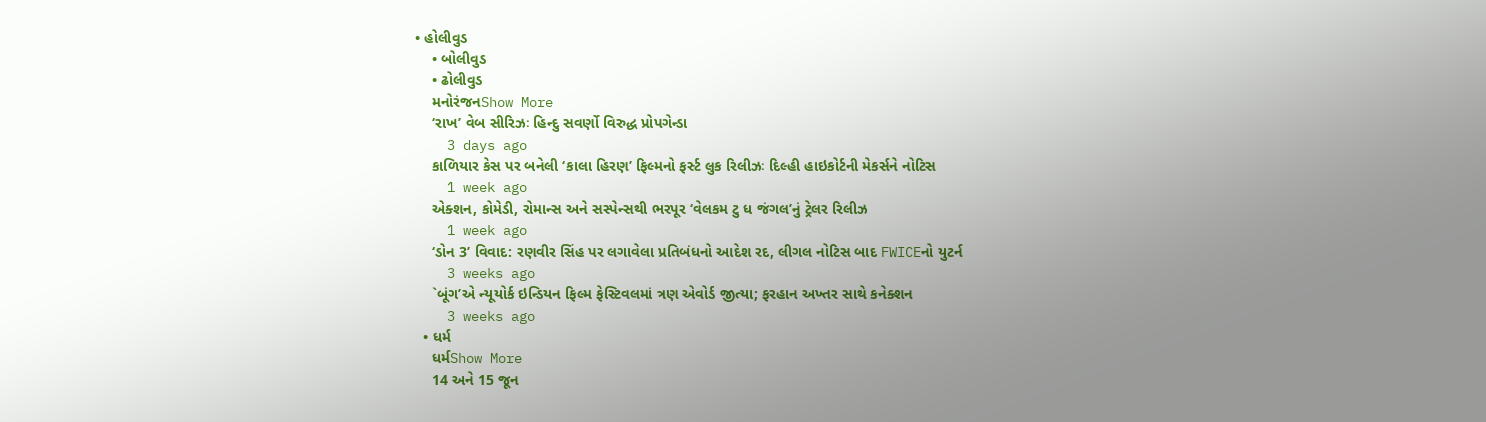• હોલીવુડ
    • બોલીવુડ
    • ઢોલીવુડ
    મનોરંજનShow More
    ‘રાખ’ વેબ સીરિઝઃ હિન્દુ સવર્ણો વિરુદ્ધ પ્રોપગેન્ડા
    3 days ago
    કાળિયાર કેસ પર બનેલી ‘કાલા હિરણ’ ફિલ્મનો ફર્સ્ટ લુક રિલીઝઃ દિલ્હી હાઇકોર્ટની મેકર્સને નોટિસ
    1 week ago
    એક્શન, કોમેડી, રોમાન્સ અને સસ્પેન્સથી ભરપૂર ‘વેલકમ ટુ ધ જંગલ’નું ટ્રેલર રિલીઝ
    1 week ago
    ‘ડોન 3’ વિવાદ: રણવીર સિંહ પર લગાવેલા પ્રતિબંધનો આદેશ રદ, લીગલ નોટિસ બાદ FWICEનો યુટર્ન
    3 weeks ago
    `બૂંગ’એ ન્યૂયોર્ક ઇન્ડિયન ફિલ્મ ફેસ્ટિવલમાં ત્રણ એવોર્ડ જીત્યા; ફરહાન અખ્તર સાથે કનેક્શન
    3 weeks ago
  • ધર્મ
    ધર્મShow More
    14 અને 15 જૂન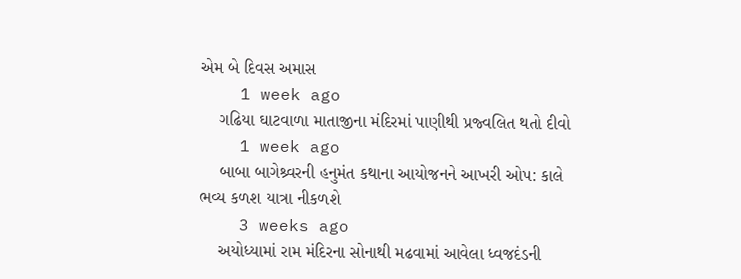એમ બે દિવસ અમાસ
    1 week ago
    ગઢિયા ઘાટવાળા માતાજીના મંદિરમાં પાણીથી પ્રજ્વલિત થતો દીવો
    1 week ago
    બાબા બાગેશ્ર્વરની હનુમંત કથાના આયોજનને આખરી ઓપ: કાલે ભવ્ય કળશ યાત્રા નીકળશે
    3 weeks ago
    અયોધ્યામાં રામ મંદિરના સોનાથી મઢવામાં આવેલા ધ્વજદંડની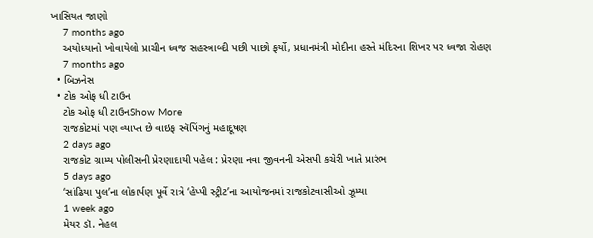ખાસિયત જાણો
    7 months ago
    અયોધ્યાનો ખોવાયેલો પ્રાચીન ધ્વજ સહસ્ત્રાબ્દી પછી પાછો ફર્યો, પ્રધાનમંત્રી મોદીના હસ્તે મંદિરના શિખર પર ધ્વજા રોહણ
    7 months ago
  • બિઝનેસ
  • ટોક ઓફ ધી ટાઉન
    ટોક ઓફ ધી ટાઉનShow More
    રાજકોટમાં પણ વ્યાપ્ત છે વાઇફ સ્વૅપિંગનું મહાદૂષણ
    2 days ago
    રાજકોટ ગ્રામ્ય પોલીસની પ્રેરણાદાયી પહેલ : પ્રેરણા નવા જીવનની એસપી કચેરી ખાતે પ્રારંભ
    5 days ago
    ‘સાંઢિયા પુલ’ના લોકાર્પણ પૂર્વે રાત્રે ‘હેપ્પી સ્ટ્રીટ’ના આયોજનમાં રાજકોટવાસીઓ ઝૂમ્યા
    1 week ago
    મેયર ડૉ. નેહલ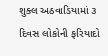શુક્લ અઠવાડિયામાં ૩ દિવસ લોકોની ફરિયાદો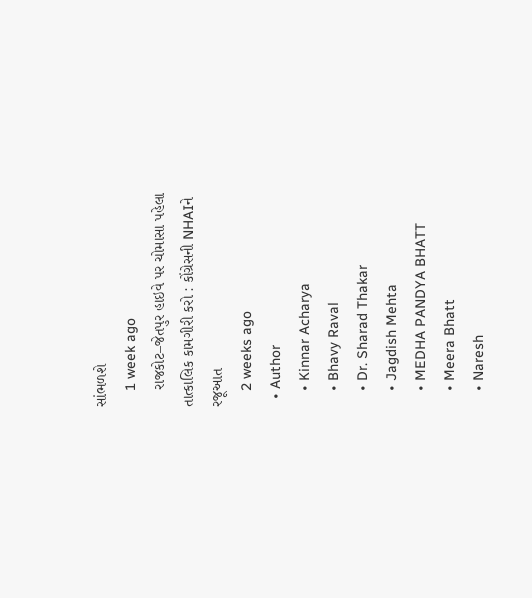સાંભળશે
    1 week ago
    રાજકોટ–જેતપુર હાઇવે પર ચોમાસા પહેલા તાત્કાલિક કામગીરી કરો : કોંગ્રેસની NHAIને રજૂઆત
    2 weeks ago
  • Author
    • Kinnar Acharya
    • Bhavy Raval
    • Dr. Sharad Thakar
    • Jagdish Mehta
    • MEDHA PANDYA BHATT
    • Meera Bhatt
    • Naresh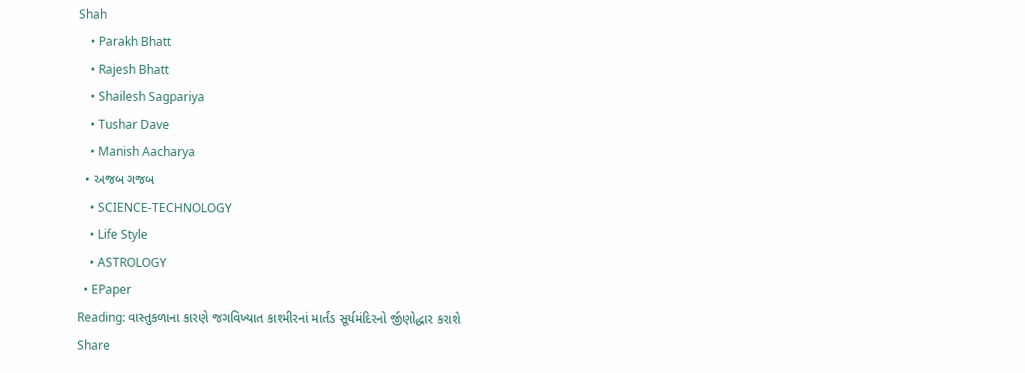Shah
    • Parakh Bhatt
    • Rajesh Bhatt
    • Shailesh Sagpariya
    • Tushar Dave
    • Manish Aacharya
  • અજબ ગજબ
    • SCIENCE-TECHNOLOGY
    • Life Style
    • ASTROLOGY
  • EPaper
Reading: વાસ્તુકળાના કારણે જગવિખ્યાત કાશ્મીરનાં માર્તંડ સૂર્યમંદિરનો ર્જીણોદ્ધાર કરાશે
Share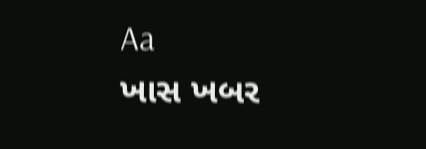Aa
ખાસ ખબર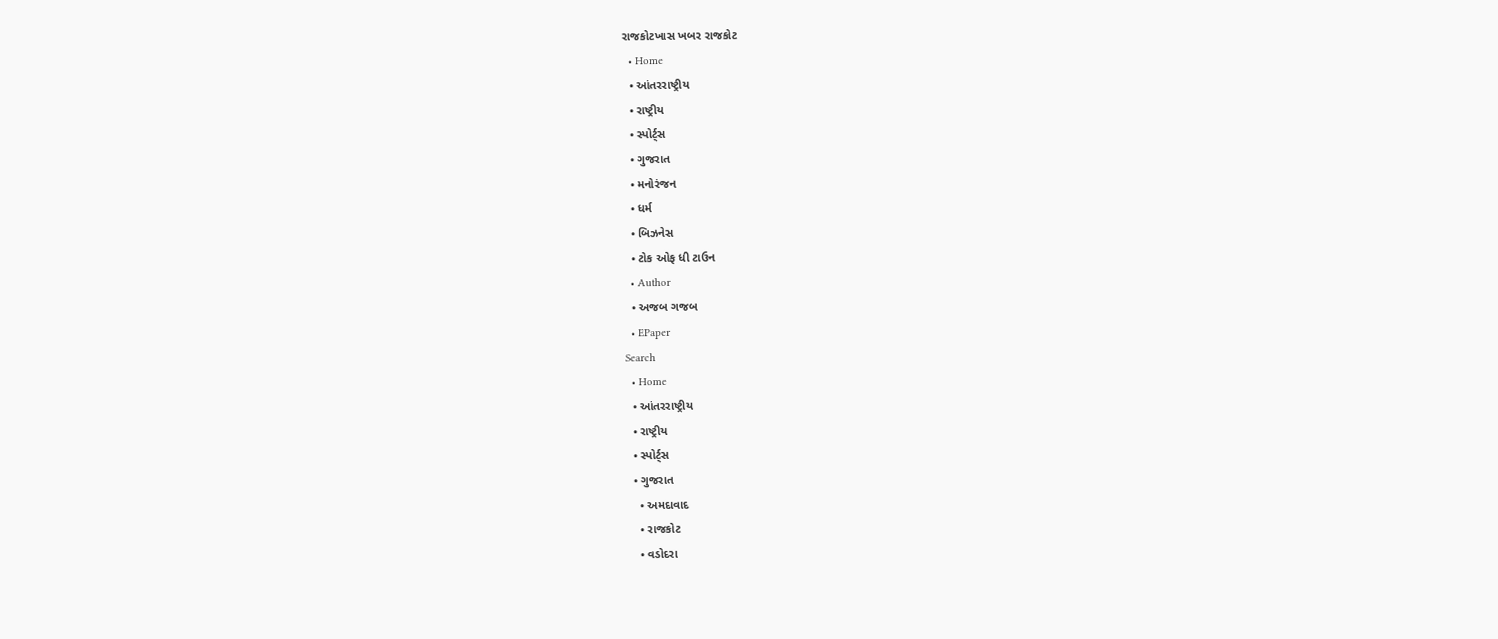રાજકોટખાસ ખબર રાજકોટ
  • Home
  • આંતરરાષ્ટ્રીય
  • રાષ્ટ્રીય
  • સ્પોર્ટ્સ
  • ગુજરાત
  • મનોરંજન
  • ધર્મ
  • બિઝનેસ
  • ટોક ઓફ ધી ટાઉન
  • Author
  • અજબ ગજબ
  • EPaper
Search
  • Home
  • આંતરરાષ્ટ્રીય
  • રાષ્ટ્રીય
  • સ્પોર્ટ્સ
  • ગુજરાત
    • અમદાવાદ
    • રાજકોટ
    • વડોદરા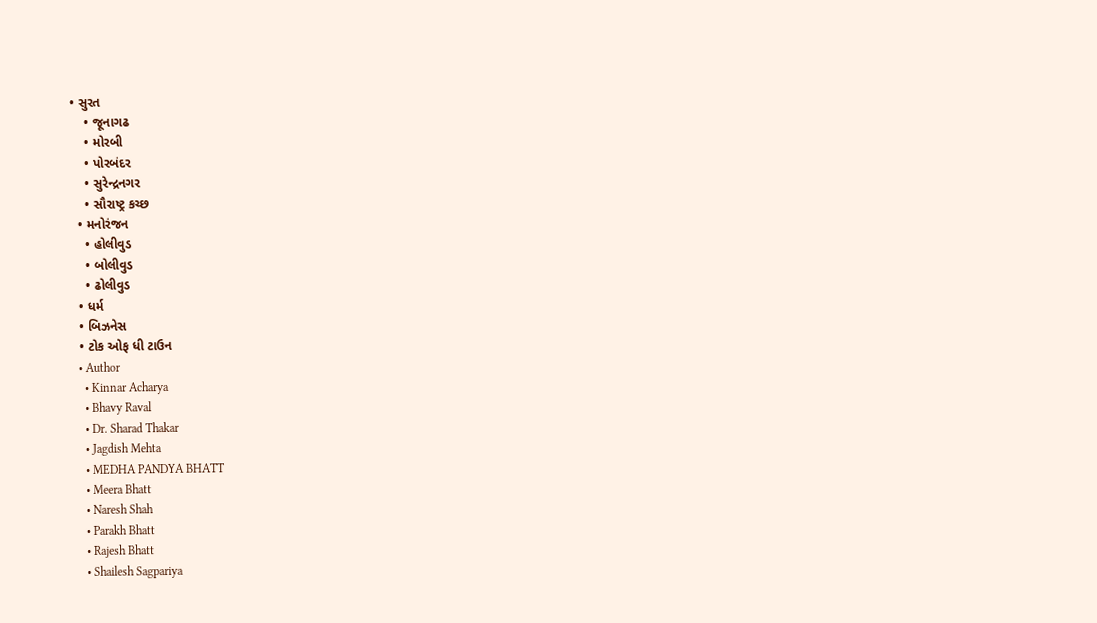• સુરત
    • જૂનાગઢ
    • મોરબી
    • પોરબંદર
    • સુરેન્દ્રનગર
    • સૌરાષ્ટ્ર કચ્છ
  • મનોરંજન
    • હોલીવુડ
    • બોલીવુડ
    • ઢોલીવુડ
  • ધર્મ
  • બિઝનેસ
  • ટોક ઓફ ધી ટાઉન
  • Author
    • Kinnar Acharya
    • Bhavy Raval
    • Dr. Sharad Thakar
    • Jagdish Mehta
    • MEDHA PANDYA BHATT
    • Meera Bhatt
    • Naresh Shah
    • Parakh Bhatt
    • Rajesh Bhatt
    • Shailesh Sagpariya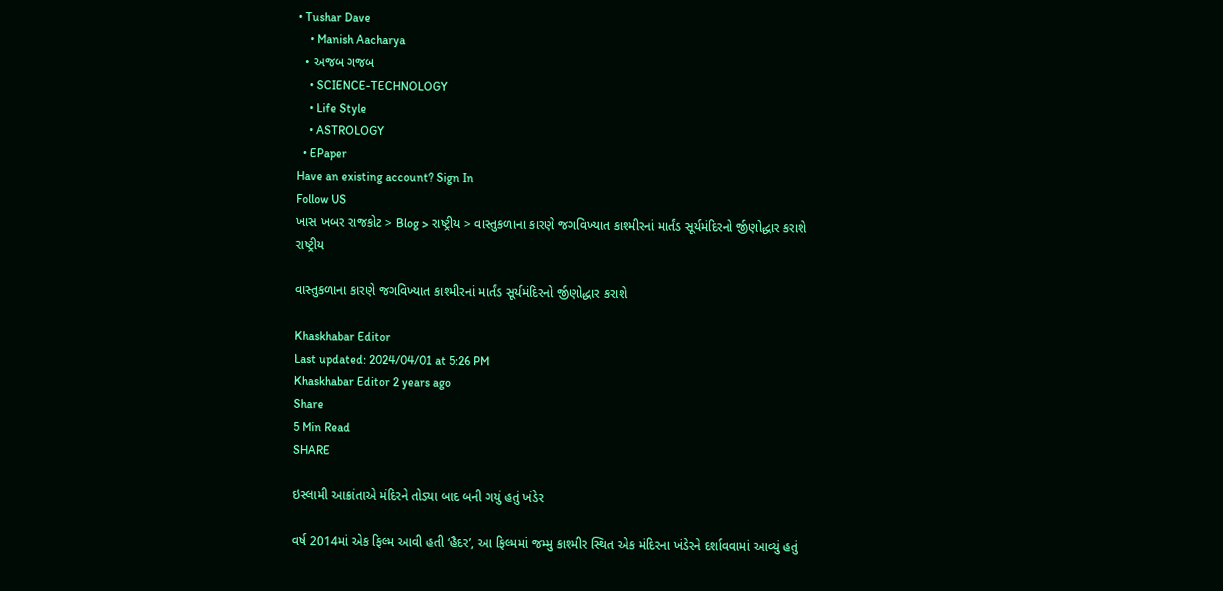• Tushar Dave
    • Manish Aacharya
  • અજબ ગજબ
    • SCIENCE-TECHNOLOGY
    • Life Style
    • ASTROLOGY
  • EPaper
Have an existing account? Sign In
Follow US
ખાસ ખબર રાજકોટ > Blog > રાષ્ટ્રીય > વાસ્તુકળાના કારણે જગવિખ્યાત કાશ્મીરનાં માર્તંડ સૂર્યમંદિરનો ર્જીણોદ્ધાર કરાશે
રાષ્ટ્રીય

વાસ્તુકળાના કારણે જગવિખ્યાત કાશ્મીરનાં માર્તંડ સૂર્યમંદિરનો ર્જીણોદ્ધાર કરાશે

Khaskhabar Editor
Last updated: 2024/04/01 at 5:26 PM
Khaskhabar Editor 2 years ago
Share
5 Min Read
SHARE

ઇસ્લામી આક્રાંતાએ મંદિરને તોડ્યા બાદ બની ગયું હતું ખંડેર

વર્ષ 2014માં એક ફિલ્મ આવી હતી ‘હૈદર’, આ ફિલ્મમાં જમ્મુ કાશ્મીર સ્થિત એક મંદિરના ખંડેરને દર્શાવવામાં આવ્યું હતું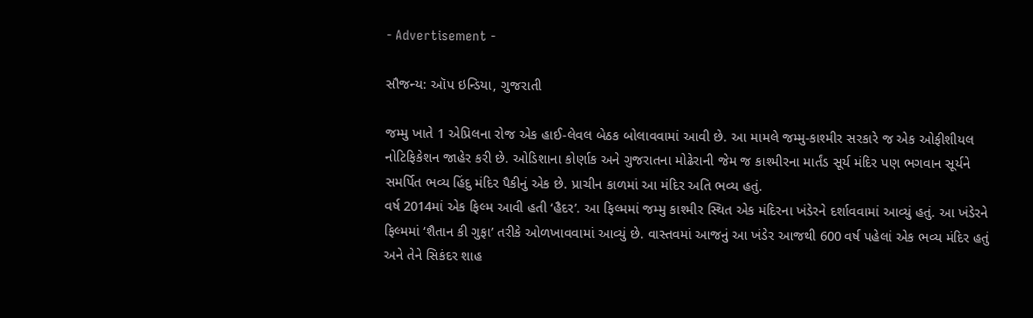- Advertisement -

સૌજન્ય: ઑપ ઇન્ડિયા, ગુજરાતી

જમ્મુ ખાતે 1 એપ્રિલના રોજ એક હાઈ-લેવલ બેઠક બોલાવવામાં આવી છે. આ મામલે જમ્મુ-કાશ્મીર સરકારે જ એક ઓફીશીયલ નોટિફિકેશન જાહેર કરી છે. ઓડિશાના કોર્ણાક અને ગુજરાતના મોઢેરાની જેમ જ કાશ્મીરના માર્તંડ સૂર્ય મંદિર પણ ભગવાન સૂર્યને સમર્પિત ભવ્ય હિંદુ મંદિર પૈકીનું એક છે. પ્રાચીન કાળમાં આ મંદિર અતિ ભવ્ય હતું.
વર્ષ 2014માં એક ફિલ્મ આવી હતી ‘હૈદર’. આ ફિલ્મમાં જમ્મુ કાશ્મીર સ્થિત એક મંદિરના ખંડેરને દર્શાવવામાં આવ્યું હતું. આ ખંડેરને ફિલ્મમાં ‘શૈતાન કી ગુફા’ તરીકે ઓળખાવવામાં આવ્યું છે. વાસ્તવમાં આજનું આ ખંડેર આજથી 600 વર્ષ પહેલાં એક ભવ્ય મંદિર હતું અને તેને સિકંદર શાહ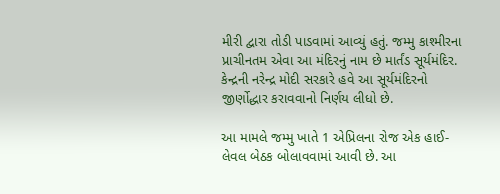મીરી દ્વારા તોડી પાડવામાં આવ્યું હતું. જમ્મુ કાશ્મીરના પ્રાચીનતમ એવા આ મંદિરનું નામ છે માર્તંડ સૂર્યમંદિર. કેન્દ્રની નરેન્દ્ર મોદી સરકારે હવે આ સૂર્યમંદિરનો જીર્ણોદ્ધાર કરાવવાનો નિર્ણય લીધો છે.

આ મામલે જમ્મુ ખાતે 1 એપ્રિલના રોજ એક હાઈ-લેવલ બેઠક બોલાવવામાં આવી છે. આ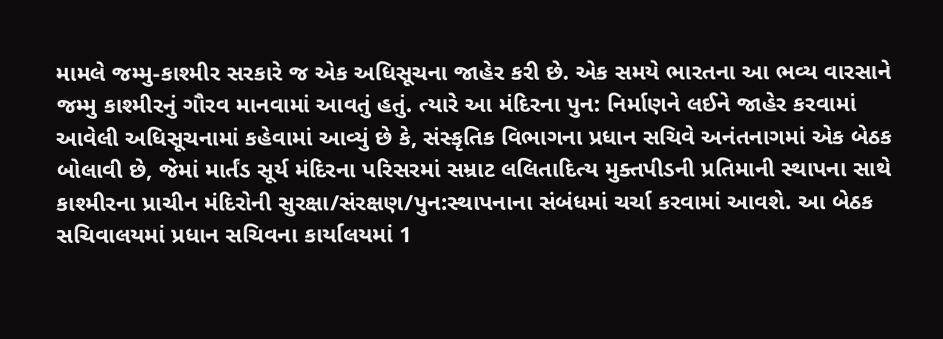મામલે જમ્મુ-કાશ્મીર સરકારે જ એક અધિસૂચના જાહેર કરી છે. એક સમયે ભારતના આ ભવ્ય વારસાને જમ્મુ કાશ્મીરનું ગૌરવ માનવામાં આવતું હતું. ત્યારે આ મંદિરના પુન: નિર્માણને લઈને જાહેર કરવામાં આવેલી અધિસૂચનામાં કહેવામાં આવ્યું છે કે, સંસ્કૃતિક વિભાગના પ્રધાન સચિવે અનંતનાગમાં એક બેઠક બોલાવી છે, જેમાં માર્તંડ સૂર્ય મંદિરના પરિસરમાં સમ્રાટ લલિતાદિત્ય મુક્તપીડની પ્રતિમાની સ્થાપના સાથે કાશ્મીરના પ્રાચીન મંદિરોની સુરક્ષા/સંરક્ષણ/પુન:સ્થાપનાના સંબંધમાં ચર્ચા કરવામાં આવશે. આ બેઠક સચિવાલયમાં પ્રધાન સચિવના કાર્યાલયમાં 1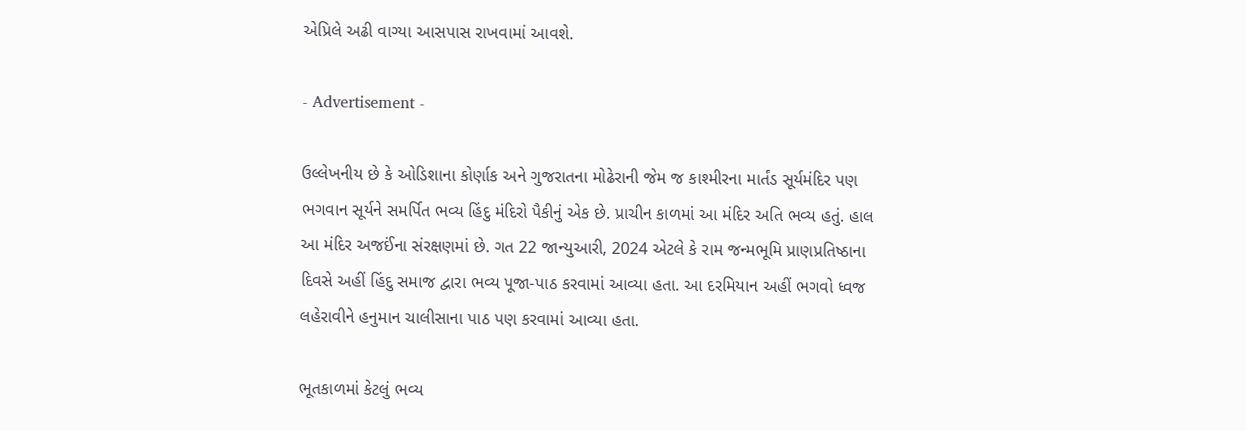એપ્રિલે અઢી વાગ્યા આસપાસ રાખવામાં આવશે.

- Advertisement -

ઉલ્લેખનીય છે કે ઓડિશાના કોર્ણાક અને ગુજરાતના મોઢેરાની જેમ જ કાશ્મીરના માર્તંડ સૂર્યમંદિર પણ ભગવાન સૂર્યને સમર્પિત ભવ્ય હિંદુ મંદિરો પૈકીનું એક છે. પ્રાચીન કાળમાં આ મંદિર અતિ ભવ્ય હતું. હાલ આ મંદિર અજઈંના સંરક્ષણમાં છે. ગત 22 જાન્યુઆરી, 2024 એટલે કે રામ જન્મભૂમિ પ્રાણપ્રતિષ્ઠાના દિવસે અહીં હિંદુ સમાજ દ્વારા ભવ્ય પૂજા-પાઠ કરવામાં આવ્યા હતા. આ દરમિયાન અહીં ભગવો ધ્વજ લહેરાવીને હનુમાન ચાલીસાના પાઠ પણ કરવામાં આવ્યા હતા.

ભૂતકાળમાં કેટલું ભવ્ય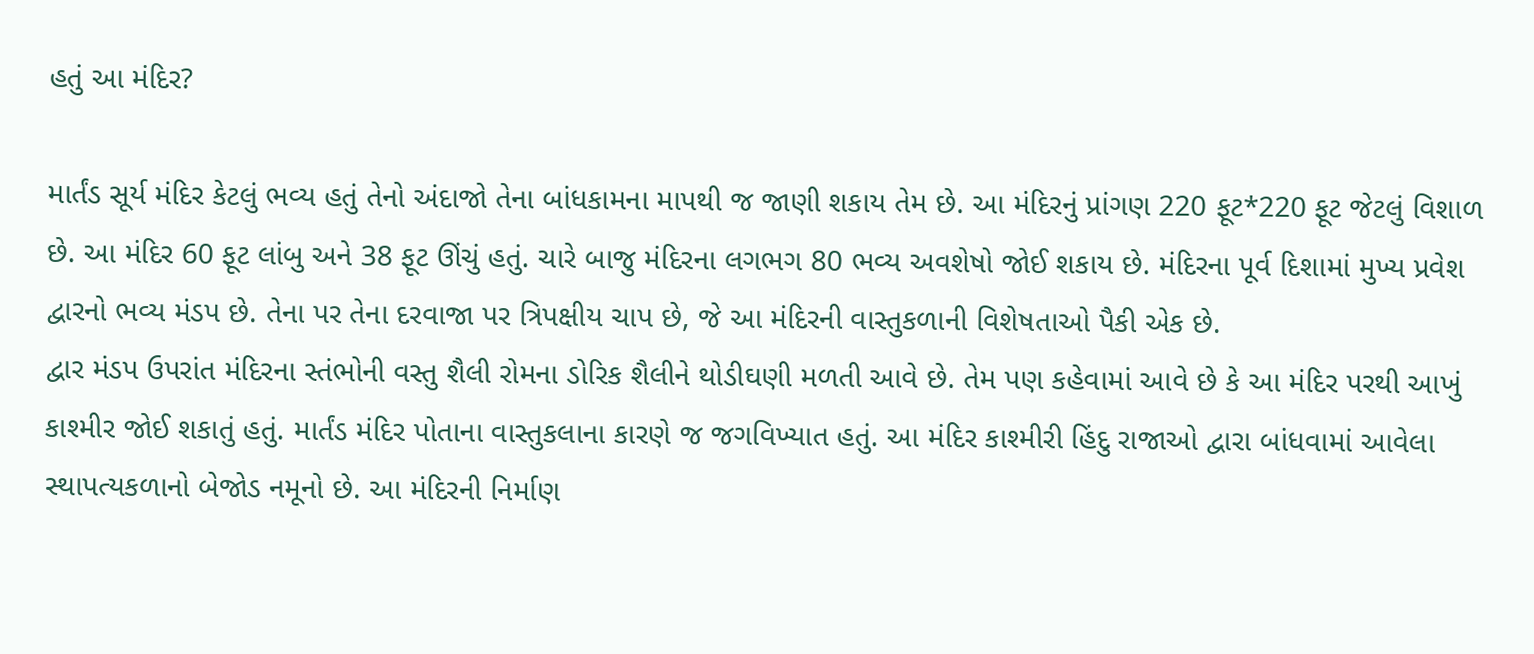હતું આ મંદિર?

માર્તંડ સૂર્ય મંદિર કેટલું ભવ્ય હતું તેનો અંદાજો તેના બાંધકામના માપથી જ જાણી શકાય તેમ છે. આ મંદિરનું પ્રાંગણ 220 ફૂટ*220 ફૂટ જેટલું વિશાળ છે. આ મંદિર 60 ફૂટ લાંબુ અને 38 ફૂટ ઊંચું હતું. ચારે બાજુ મંદિરના લગભગ 80 ભવ્ય અવશેષો જોઈ શકાય છે. મંદિરના પૂર્વ દિશામાં મુખ્ય પ્રવેશ દ્વારનો ભવ્ય મંડપ છે. તેના પર તેના દરવાજા પર ત્રિપક્ષીય ચાપ છે, જે આ મંદિરની વાસ્તુકળાની વિશેષતાઓ પૈકી એક છે.
દ્વાર મંડપ ઉપરાંત મંદિરના સ્તંભોની વસ્તુ શૈલી રોમના ડોરિક શૈલીને થોડીઘણી મળતી આવે છે. તેમ પણ કહેવામાં આવે છે કે આ મંદિર પરથી આખું કાશ્મીર જોઈ શકાતું હતું. માર્તંડ મંદિર પોતાના વાસ્તુકલાના કારણે જ જગવિખ્યાત હતું. આ મંદિર કાશ્મીરી હિંદુ રાજાઓ દ્વારા બાંધવામાં આવેલા સ્થાપત્યકળાનો બેજોડ નમૂનો છે. આ મંદિરની નિર્માણ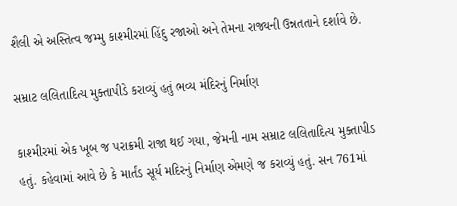શૈલી એ અસ્તિત્વ જમ્મુ કાશ્મીરમાં હિંદુ રજાઓ અને તેમના રાજ્યની ઉન્નતતાને દર્શાવે છે.

સમ્રાટ લલિતાદિત્ય મુક્તાપીડે કરાવ્યું હતું ભવ્ય મંદિરનું નિર્માણ

કાશ્મીરમાં એક ખૂબ જ પરાક્રમી રાજા થઈ ગયા, જેમની નામ સમ્રાટ લલિતાદિત્ય મુક્તાપીડ હતું. કહેવામાં આવે છે કે માર્તંડ સૂર્ય મદિરનું નિર્માણ એમણે જ કરાવ્યું હતું. સન 761માં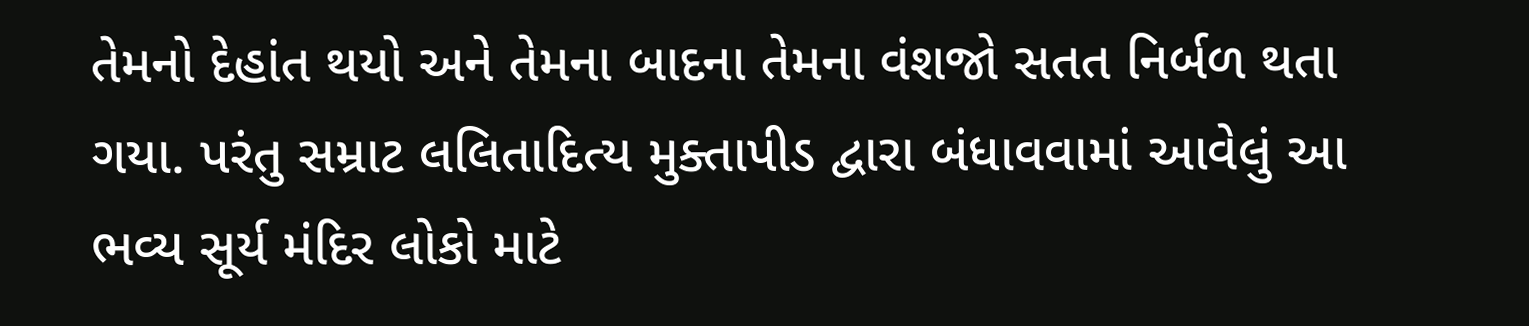તેમનો દેહાંત થયો અને તેમના બાદના તેમના વંશજો સતત નિર્બળ થતા ગયા. પરંતુ સમ્રાટ લલિતાદિત્ય મુક્તાપીડ દ્વારા બંધાવવામાં આવેલું આ ભવ્ય સૂર્ય મંદિર લોકો માટે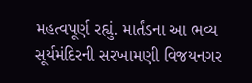મહત્વપૂર્ણ રહ્યું. માર્તંડના આ ભવ્ય સૂર્યમંદિરની સરખામણી વિજયનગર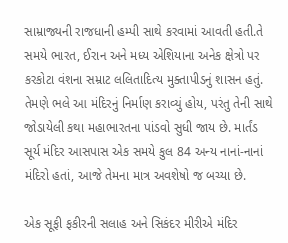સામ્રાજ્યની રાજધાની હમ્પી સાથે કરવામાં આવતી હતી.તે સમયે ભારત, ઈરાન અને મધ્ય એશિયાના અનેક ક્ષેત્રો પર કરકોટા વંશના સમ્રાટ લલિતાદિત્ય મુક્તાપીડનું શાસન હતું. તેમણે ભલે આ મંદિરનું નિર્માણ કરાવ્યું હોય, પરંતુ તેની સાથે જોડાયેલી કથા મહાભારતના પાંડવો સુધી જાય છે. માર્તંડ સૂર્ય મંદિર આસપાસ એક સમયે કુલ 84 અન્ય નાનાં-નાનાં મંદિરો હતાં, આજે તેમના માત્ર અવશેષો જ બચ્યા છે.

એક સૂફી ફકીરની સલાહ અને સિકંદર મીરીએ મંદિર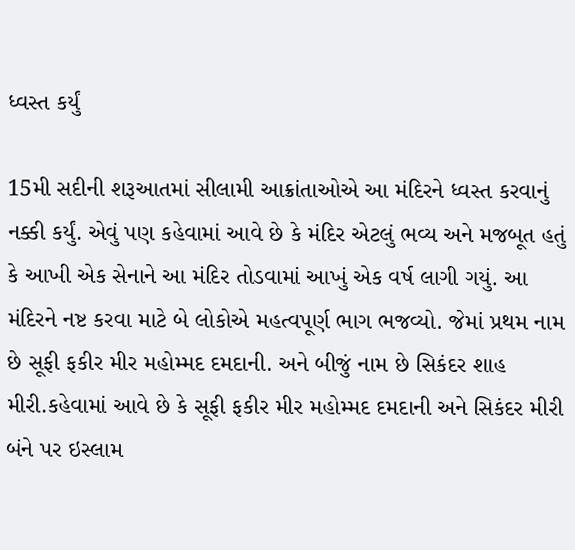ધ્વસ્ત કર્યું

15મી સદીની શરૂઆતમાં સીલામી આક્રાંતાઓએ આ મંદિરને ધ્વસ્ત કરવાનું નક્કી કર્યું. એવું પણ કહેવામાં આવે છે કે મંદિર એટલું ભવ્ય અને મજબૂત હતું કે આખી એક સેનાને આ મંદિર તોડવામાં આખું એક વર્ષ લાગી ગયું. આ મંદિરને નષ્ટ કરવા માટે બે લોકોએ મહત્વપૂર્ણ ભાગ ભજવ્યો. જેમાં પ્રથમ નામ છે સૂફી ફકીર મીર મહોમ્મદ દમદાની. અને બીજું નામ છે સિકંદર શાહ મીરી.કહેવામાં આવે છે કે સૂફી ફકીર મીર મહોમ્મદ દમદાની અને સિકંદર મીરી બંને પર ઇસ્લામ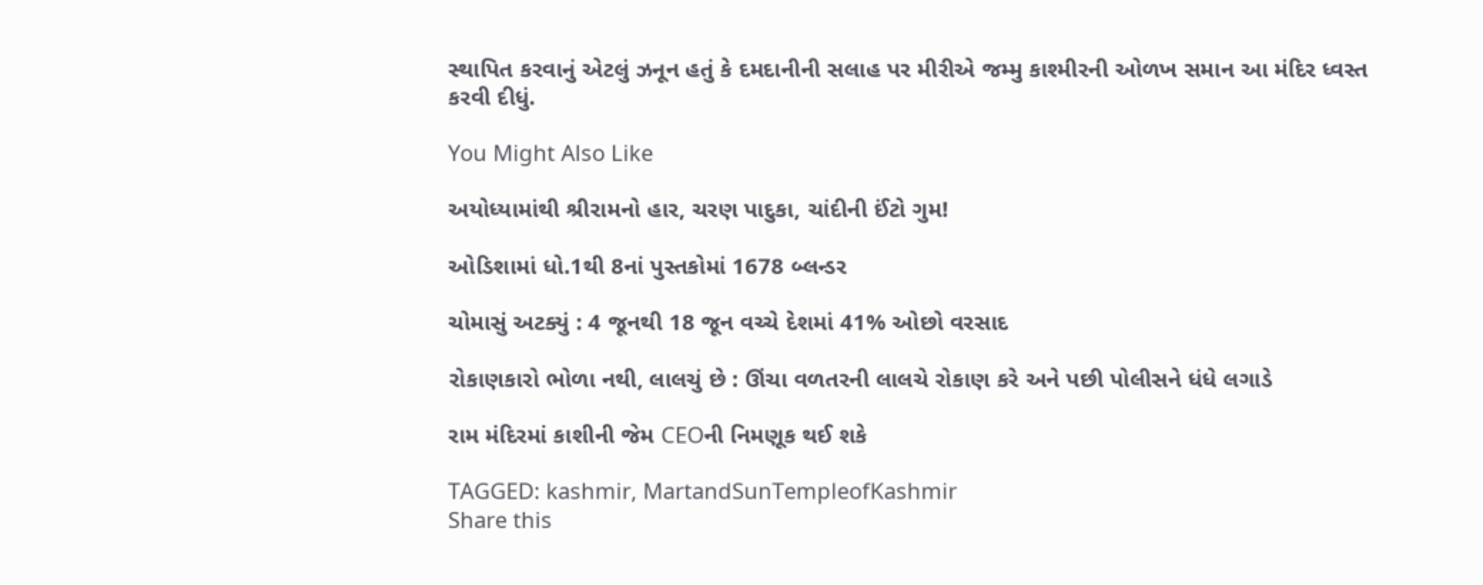સ્થાપિત કરવાનું એટલું ઝનૂન હતું કે દમદાનીની સલાહ પર મીરીએ જમ્મુ કાશ્મીરની ઓળખ સમાન આ મંદિર ધ્વસ્ત કરવી દીધું.

You Might Also Like

અયોધ્યામાંથી શ્રીરામનો હાર, ચરણ પાદુકા, ચાંદીની ઈંટો ગુમ!

ઓડિશામાં ધો.1થી 8નાં પુસ્તકોમાં 1678 બ્લન્ડર

ચોમાસું અટક્યું : 4 જૂનથી 18 જૂન વચ્ચે દેશમાં 41% ઓછો વરસાદ

રોકાણકારો ભોળા નથી, લાલચું છે : ઊંચા વળતરની લાલચે રોકાણ કરે અને પછી પોલીસને ધંધે લગાડે

રામ મંદિરમાં કાશીની જેમ CEOની નિમણૂક થઈ શકે

TAGGED: kashmir, MartandSunTempleofKashmir
Share this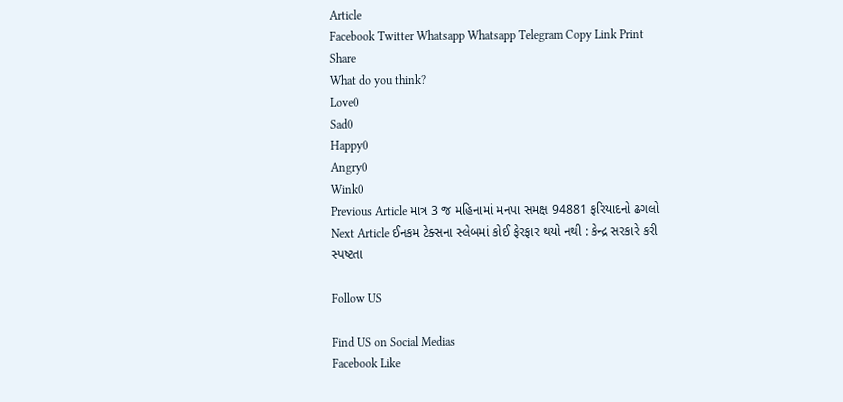Article
Facebook Twitter Whatsapp Whatsapp Telegram Copy Link Print
Share
What do you think?
Love0
Sad0
Happy0
Angry0
Wink0
Previous Article માત્ર 3 જ મહિનામાં મનપા સમક્ષ 94881 ફરિયાદનો ઢગલો
Next Article ઈનકમ ટેક્સના સ્લેબમાં કોઈ ફેરફાર થયો નથી : કેન્દ્ર સરકારે કરી સ્પષ્ટતા

Follow US

Find US on Social Medias
Facebook Like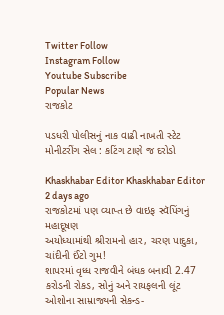Twitter Follow
Instagram Follow
Youtube Subscribe
Popular News
રાજકોટ

પડધરી પોલીસનું નાક વાઢી નાખતી સ્ટેટ મોનીટરીંગ સેલ : કટિંગ ટાણે જ દરોડો

Khaskhabar Editor Khaskhabar Editor 2 days ago
રાજકોટમાં પણ વ્યાપ્ત છે વાઇફ સ્વૅપિંગનું મહાદૂષણ
અયોધ્યામાંથી શ્રીરામનો હાર, ચરણ પાદુકા, ચાંદીની ઈંટો ગુમ!
શાપરમાં વૃધ્ધ રાજવીને બંધક બનાવી 2.47 કરોડની રોકડ, સોનું અને રાયફલની લૂંટ
ઓશોના સામ્રાજ્યની સેકન્ડ-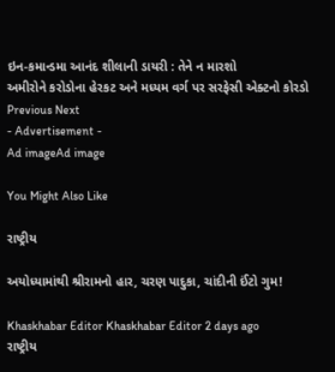ઇન-કમાન્ડમા આનંદ શીલાની ડાયરી : તેને ન મારશો
અમીરોને કરોડોના હેરકટ અને મધ્યમ વર્ગ પર સરફેસી એક્ટનો કોરડો
Previous Next
- Advertisement -
Ad imageAd image

You Might Also Like

રાષ્ટ્રીય

અયોધ્યામાંથી શ્રીરામનો હાર, ચરણ પાદુકા, ચાંદીની ઈંટો ગુમ!

Khaskhabar Editor Khaskhabar Editor 2 days ago
રાષ્ટ્રીય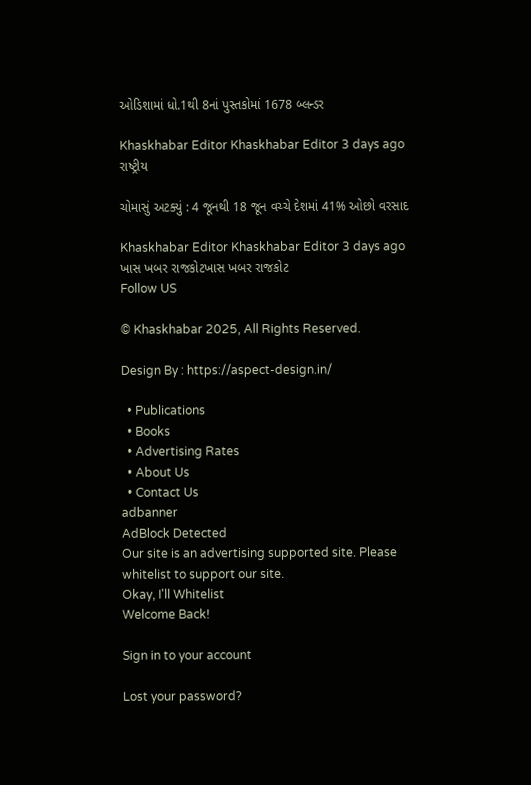ઓડિશામાં ધો.1થી 8નાં પુસ્તકોમાં 1678 બ્લન્ડર

Khaskhabar Editor Khaskhabar Editor 3 days ago
રાષ્ટ્રીય

ચોમાસું અટક્યું : 4 જૂનથી 18 જૂન વચ્ચે દેશમાં 41% ઓછો વરસાદ

Khaskhabar Editor Khaskhabar Editor 3 days ago
ખાસ ખબર રાજકોટખાસ ખબર રાજકોટ
Follow US

© Khaskhabar 2025, All Rights Reserved.

Design By : https://aspect-design.in/

  • Publications
  • Books
  • Advertising Rates
  • About Us
  • Contact Us
adbanner
AdBlock Detected
Our site is an advertising supported site. Please whitelist to support our site.
Okay, I'll Whitelist
Welcome Back!

Sign in to your account

Lost your password?